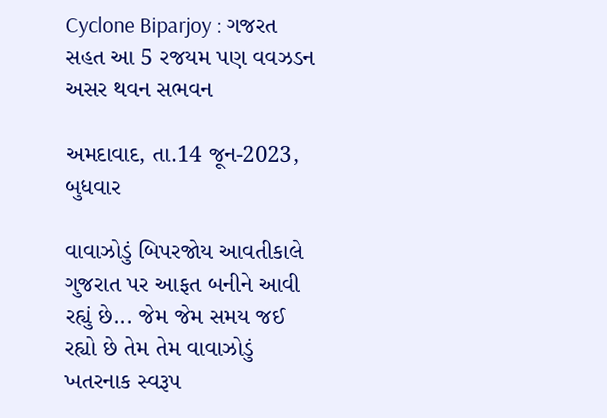Cyclone Biparjoy : ગજરત સહત આ 5 રજયમ પણ વવઝડન અસર થવન સભવન

અમદાવાદ, તા.14 જૂન-2023, બુધવાર

વાવાઝોડું બિપરજોય આવતીકાલે ગુજરાત પર આફત બનીને આવી રહ્યું છે... જેમ જેમ સમય જઈ રહ્યો છે તેમ તેમ વાવાઝોડું ખતરનાક સ્વરૂપ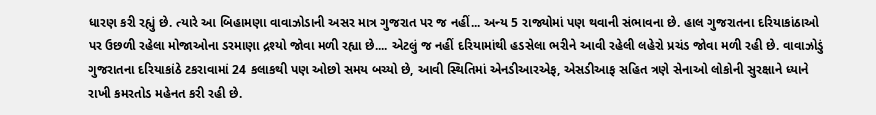ધારણ કરી રહ્યું છે. ત્યારે આ બિહામણા વાવાઝોડાની અસર માત્ર ગુજરાત પર જ નહીં... અન્ય 5 રાજ્યોમાં પણ થવાની સંભાવના છે. હાલ ગુજરાતના દરિયાકાંઠાઓ પર ઉછળી રહેલા મોજાઓના ડરમાણા દ્રશ્યો જોવા મળી રહ્યા છે.... એટલું જ નહીં દરિયામાંથી હડસેલા ભરીને આવી રહેલી લહેરો પ્રચંડ જોવા મળી રહી છે. વાવાઝોડું ગુજરાતના દરિયાકાંઠે ટકરાવામાં 24 કલાકથી પણ ઓછો સમય બચ્યો છે, આવી સ્થિતિમાં એનડીઆરએફ, એસડીઆફ સહિત ત્રણે સેનાઓ લોકોની સુરક્ષાને ધ્યાને રાખી કમરતોડ મહેનત કરી રહી છે.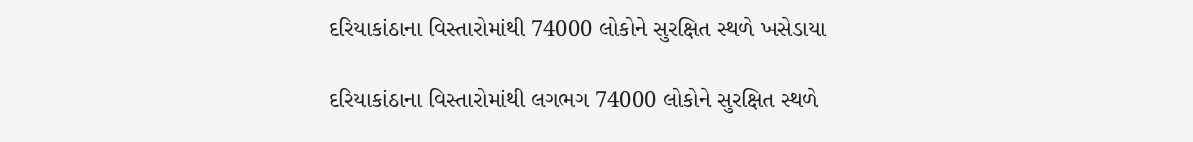દરિયાકાંઠાના વિસ્તારોમાંથી 74000 લોકોને સુરક્ષિત સ્થળે ખસેડાયા

દરિયાકાંઠાના વિસ્તારોમાંથી લગભગ 74000 લોકોને સુરક્ષિત સ્થળે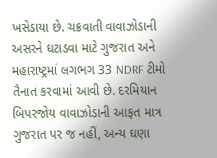ખસેડાયા છે. ચક્રવાતી વાવાઝોડાની અસરને ઘટાડવા માટે ગુજરાત અને મહારાષ્ટ્રમાં લગભગ 33 NDRF ટીમો તૈનાત કરવામાં આવી છે. દરમિયાન બિપરજોય વાવાઝોડાની આફત માત્ર ગુજરાત પર જ નહીં, અન્ય ઘણા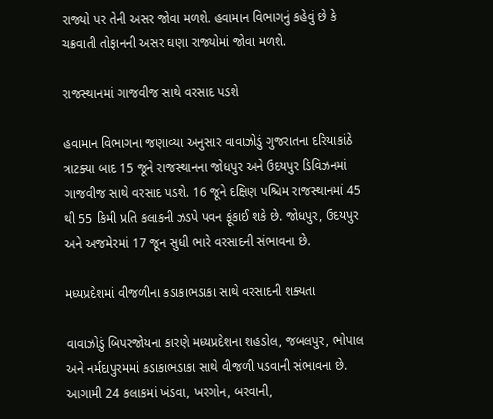રાજ્યો પર તેની અસર જોવા મળશે. હવામાન વિભાગનું કહેવું છે કે ચક્રવાતી તોફાનની અસર ઘણા રાજ્યોમાં જોવા મળશે.

રાજસ્થાનમાં ગાજવીજ સાથે વરસાદ પડશે

હવામાન વિભાગના જણાવ્યા અનુસાર વાવાઝોડું ગુજરાતના દરિયાકાંઠે ત્રાટક્યા બાદ 15 જૂને રાજસ્થાનના જોધપુર અને ઉદયપુર ડિવિઝનમાં ગાજવીજ સાથે વરસાદ પડશે. 16 જૂને દક્ષિણ પશ્ચિમ રાજસ્થાનમાં 45 થી 55 કિમી પ્રતિ કલાકની ઝડપે પવન ફૂંકાઈ શકે છે. જોધપુર, ઉદયપુર અને અજમેરમાં 17 જૂન સુધી ભારે વરસાદની સંભાવના છે.

મધ્યપ્રદેશમાં વીજળીના કડાકાભડાકા સાથે વરસાદની શક્યતા

વાવાઝોડું બિપરજોયના કારણે મધ્યપ્રદેશના શહડોલ, જબલપુર, ભોપાલ અને નર્મદાપુરમમાં કડાકાભડાકા સાથે વીજળી પડવાની સંભાવના છે. આગામી 24 કલાકમાં ખંડવા, ખરગોન, બરવાની,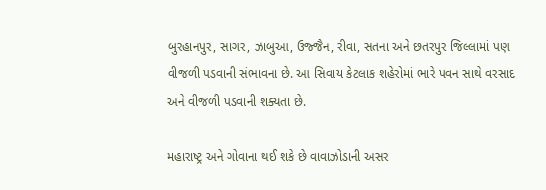બુરહાનપુર, સાગર, ઝાબુઆ, ઉજ્જૈન, રીવા, સતના અને છતરપુર જિલ્લામાં પણ વીજળી પડવાની સંભાવના છે. આ સિવાય કેટલાક શહેરોમાં ભારે પવન સાથે વરસાદ અને વીજળી પડવાની શક્યતા છે.

મહારાષ્ટ્ર અને ગોવાના થઈ શકે છે વાવાઝોડાની અસર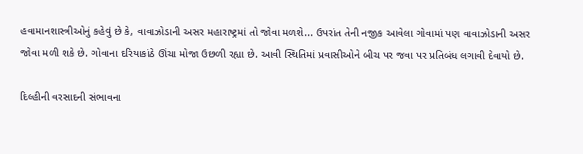હવામાનશાસ્ત્રીઓનું કહેવું છે કે, વાવાઝોડાની અસર મહારાષ્ટ્રમાં તો જોવા મળશે... ઉપરાંત તેની નજીક આવેલા ગોવામાં પણ વાવાઝોડાની અસર જોવા મળી શકે છે. ગોવાના દરિયાકાંઠે ઊંચા મોજા ઉછળી રહ્યા છે. આવી સ્થિતિમાં પ્રવાસીઓને બીચ પર જવા પર પ્રતિબંધ લગાવી દેવાયો છે.

દિલ્હીની વરસાદની સંભાવના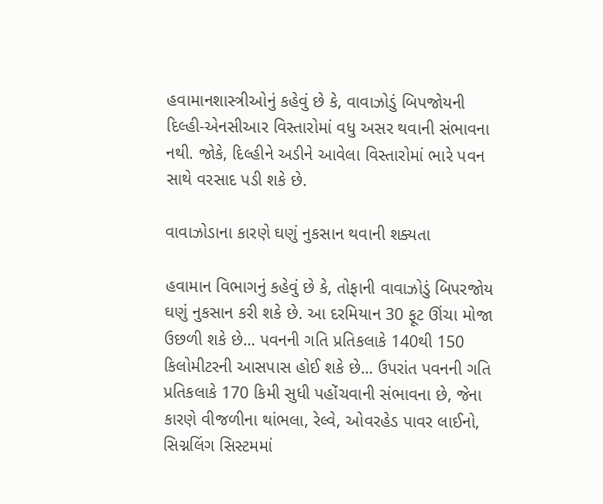હવામાનશાસ્ત્રીઓનું કહેવું છે કે, વાવાઝોડું બિપજોયની દિલ્હી-એનસીઆર વિસ્તારોમાં વધુ અસર થવાની સંભાવના નથી. જોકે, દિલ્હીને અડીને આવેલા વિસ્તારોમાં ભારે પવન સાથે વરસાદ પડી શકે છે.

વાવાઝોડાના કારણે ઘણું નુકસાન થવાની શક્યતા

હવામાન વિભાગનું કહેવું છે કે, તોફાની વાવાઝોડું બિપરજોય ઘણું નુકસાન કરી શકે છે. આ દરમિયાન 30 ફૂટ ઊંચા મોજા ઉછળી શકે છે... પવનની ગતિ પ્રતિકલાકે 140થી 150 કિલોમીટરની આસપાસ હોઈ શકે છે... ઉપરાંત પવનની ગતિ પ્રતિકલાકે 170 કિમી સુધી પહોંચવાની સંભાવના છે, જેના કારણે વીજળીના થાંભલા, રેલ્વે, ઓવરહેડ પાવર લાઈનો, સિગ્નલિંગ સિસ્ટમમાં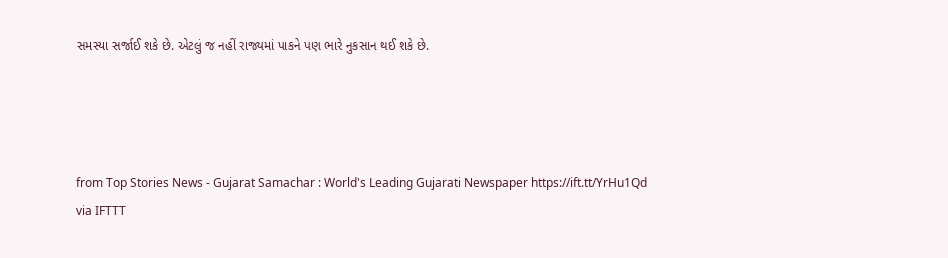સમસ્યા સર્જાઈ શકે છે. એટલું જ નહીં રાજ્યમાં પાકને પણ ભારે નુકસાન થઈ શકે છે.




from Top Stories News - Gujarat Samachar : World's Leading Gujarati Newspaper https://ift.tt/YrHu1Qd
via IFTTT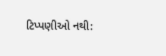ટિપ્પણીઓ નથી: